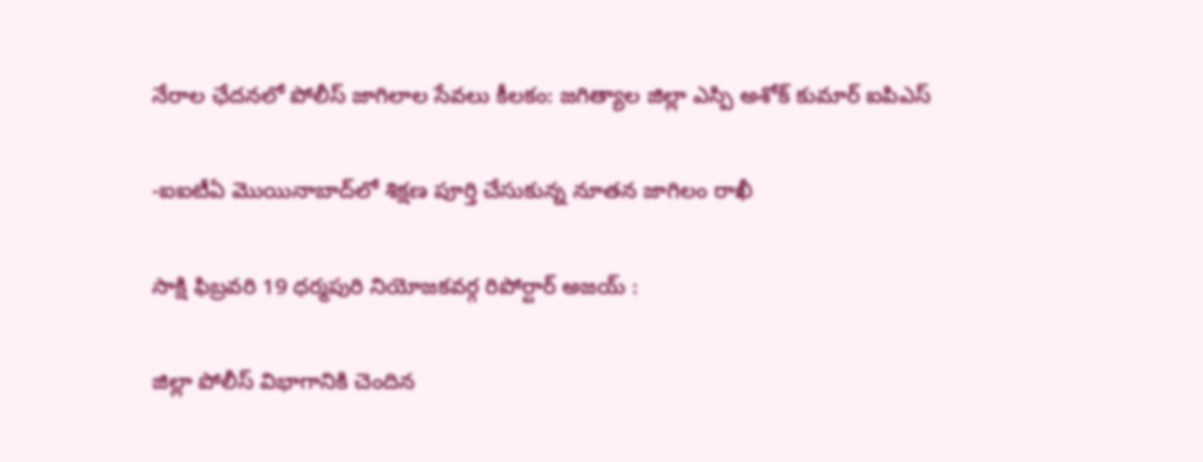నేరాల ఛేదనలో పోలీస్ జాగిలాల సేవలు కీలకం: జగిత్యాల జిల్లా ఎస్పి అశోక్ కుమార్ ఐపిఎస్

-ఐఐటీఏ మొయినాబాద్‌లో శిక్షణ పూర్తి చేసుకున్న నూతన జాగిలం రాఖీ

సాక్షి ఫిబ్రవరి 19 ధర్మపురి నియోజకవర్గ రిపోర్టార్ అజయ్ :

జిల్లా పోలీస్ విభాగానికి చెందిన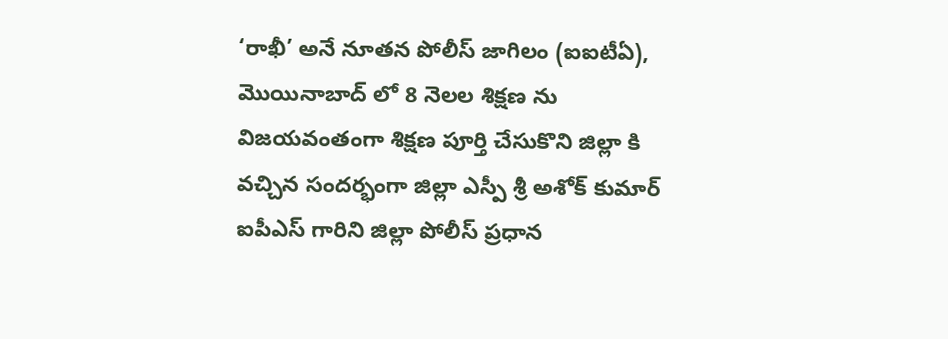‘రాఖీ’ అనే నూతన పోలీస్ జాగిలం (ఐఐటీఏ), మొయినాబాద్‌ లో 8 నెలల శిక్షణ ను విజయవంతంగా శిక్షణ పూర్తి చేసుకొని జిల్లా కి వచ్చిన సందర్భంగా జిల్లా ఎస్పీ శ్రీ అశోక్ కుమార్ ఐపీఎస్ గారిని జిల్లా పోలీస్ ప్రధాన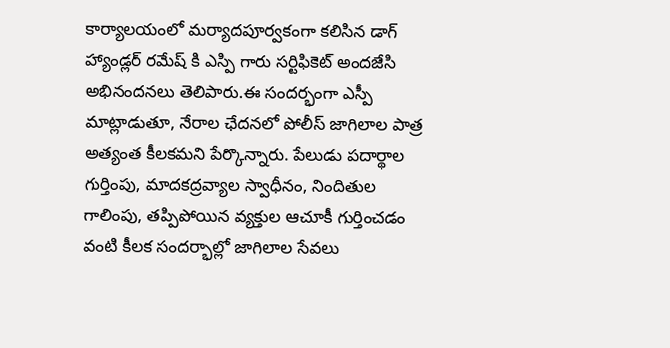కార్యాలయంలో మర్యాదపూర్వకంగా కలిసిన డాగ్ హ్యాండ్లర్ రమేష్ కి ఎస్పి గారు సర్టిఫికెట్ అందజేసి అభినందనలు తెలిపారు.ఈ సందర్భంగా ఎస్పీ మాట్లాడుతూ, నేరాల ఛేదనలో పోలీస్ జాగిలాల పాత్ర అత్యంత కీలకమని పేర్కొన్నారు. పేలుడు పదార్థాల గుర్తింపు, మాదకద్రవ్యాల స్వాధీనం, నిందితుల గాలింపు, తప్పిపోయిన వ్యక్తుల ఆచూకీ గుర్తించడం వంటి కీలక సందర్భాల్లో జాగిలాల సేవలు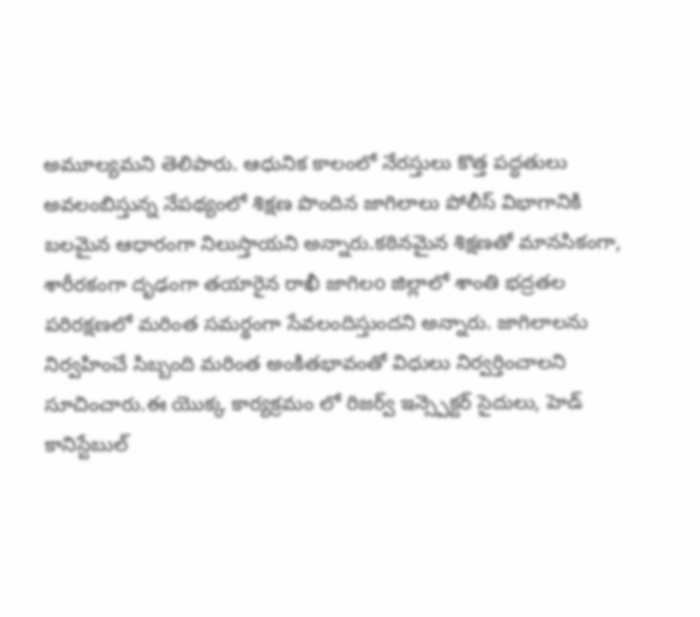అమూల్యమని తెలిపారు. ఆధునిక కాలంలో నేరస్తులు కొత్త పద్ధతులు అవలంబిస్తున్న నేపథ్యంలో శిక్షణ పొందిన జాగిలాలు పోలీస్ విభాగానికి బలమైన ఆధారంగా నిలుస్తాయని అన్నారు.కఠినమైన శిక్షణతో మానసికంగా, శారీరకంగా దృఢంగా తయారైన రాఖీ జాగిలo జిల్లాలో శాంతి భద్రతల పరిరక్షణలో మరింత సమర్థంగా సేవలందిస్తుందని అన్నారు. జాగిలాలను నిర్వహించే సిబ్బంది మరింత అంకితభావంతో విధులు నిర్వర్తించాలని సూచించారు.ఈ యొక్క కార్యక్రమం లో రిజర్వ్ ఇన్స్పెక్టర్ సైదులు, హెడ్ కానిస్టేబుల్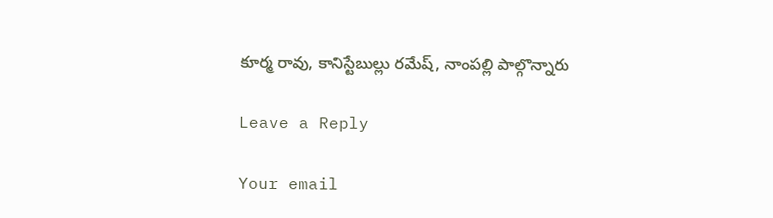కూర్మ రావు, కానిస్టేబుల్లు రమేష్, నాంపల్లి పాల్గొన్నారు

Leave a Reply

Your email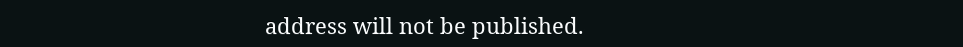address will not be published.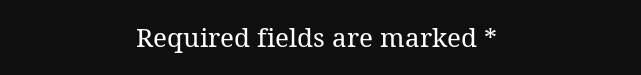Required fields are marked *